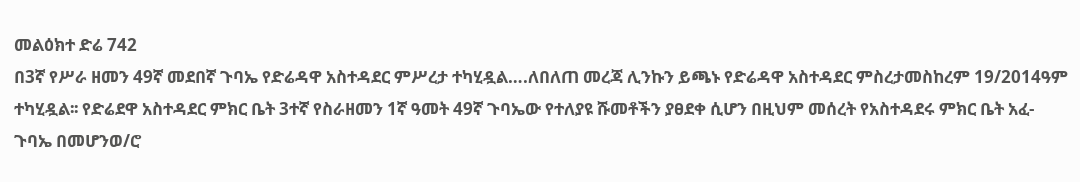መልዕክተ ድሬ 742
በ3ኛ የሥራ ዘመን 49ኛ መደበኛ ጉባኤ የድሬዳዋ አስተዳደር ምሥረታ ተካሂዷል….ለበለጠ መረጃ ሊንኩን ይጫኑ የድሬዳዋ አስተዳደር ምስረታመስከረም 19/2014ዓም ተካሂዷል፡፡ የድሬደዋ አስተዳደር ምክር ቤት 3ተኛ የስራዘመን 1ኛ ዓመት 49ኛ ጉባኤው የተለያዩ ሹመቶችን ያፀደቀ ሲሆን በዚህም መሰረት የአስተዳደሩ ምክር ቤት አፈ-ጉባኤ በመሆንወ/ሮ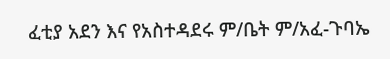ፈቲያ አደን እና የአስተዳደሩ ም/ቤት ም/አፈ-ጉባኤ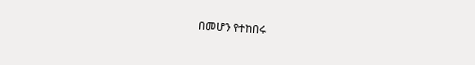በመሆን የተከበሩ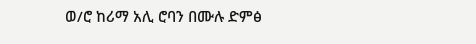ወ/ሮ ከሪማ አሊ ሮባን በሙሉ ድምፅ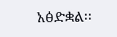አፅድቋል፡፡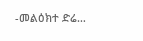-መልዕክተ ድሬ…